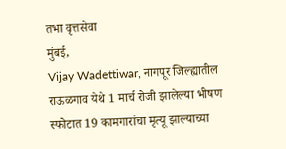तभा वृत्तसेवा
मुंबई,
Vijay Wadettiwar, नागपूर जिल्ह्यातील राऊळगाव येथे 1 मार्च रोजी झालेल्या भीषण स्फोटात 19 कामगारांचा मृत्यू झाल्याच्या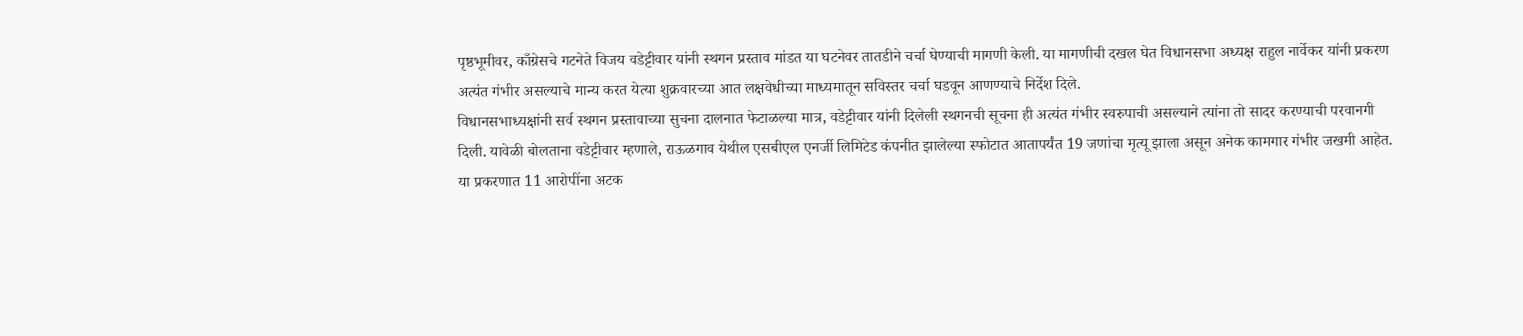पृष्ठभूमीवर, काँग्रेसचे गटनेते विजय वडेट्टीवार यांनी स्थगन प्रस्ताव मांडत या घटनेवर तातडीने चर्चा घेण्याची मागणी केली. या मागणीची दखल घेत विधानसभा अध्यक्ष राहुल नार्वेकर यांनी प्रकरण अत्यंत गंभीर असल्याचे मान्य करत येत्या शुक्रवारच्या आत लक्षवेधीच्या माध्यमातून सविस्तर चर्चा घडवून आणण्याचे निर्देश दिले.
विधानसभाध्यक्षांनी सर्व स्थगन प्रस्तावाच्या सुचना दालनात फेटाळल्या मात्र, वडेट्टीवार यांनी दिलेली स्थगनची सूचना ही अत्यंत गंभीर स्वरुपाची असल्याने त्यांना तो सादर करण्याची परवानगी दिली. यावेळी बोलताना वडेट्टीवार म्हणाले, राऊळगाव येथील एसबीएल एनर्जी लिमिटेड कंपनीत झालेल्या स्फोटात आतापर्यंत 19 जणांचा मृत्यू झाला असून अनेक कामगार गंभीर जखमी आहेत. या प्रकरणात 11 आरोपींना अटक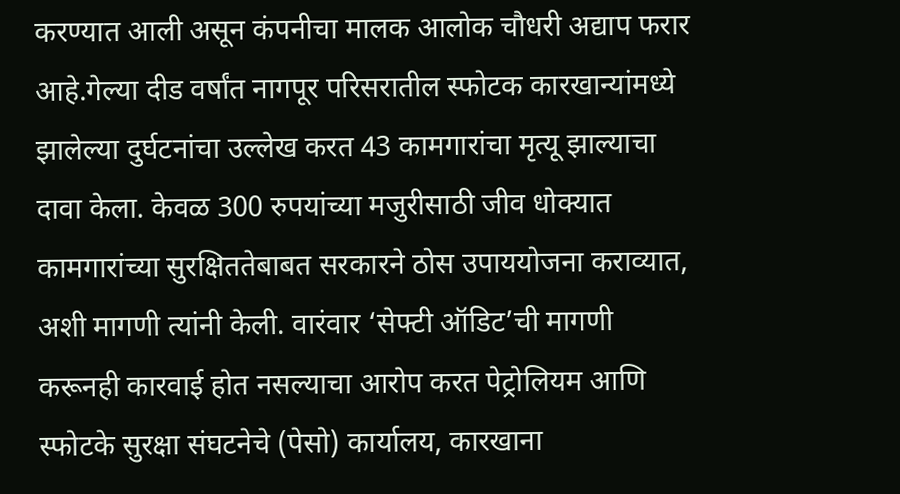करण्यात आली असून कंपनीचा मालक आलोक चौधरी अद्याप फरार आहे.गेल्या दीड वर्षांत नागपूर परिसरातील स्फोटक कारखान्यांमध्ये झालेल्या दुर्घटनांचा उल्लेख करत 43 कामगारांचा मृत्यू झाल्याचा दावा केला. केवळ 300 रुपयांच्या मजुरीसाठी जीव धोक्यात कामगारांच्या सुरक्षिततेबाबत सरकारने ठोस उपाययोजना कराव्यात, अशी मागणी त्यांनी केली. वारंवार ‘सेफ्टी ऑडिट’ची मागणी करूनही कारवाई होत नसल्याचा आरोप करत पेट्रोलियम आणि स्फोटके सुरक्षा संघटनेचे (पेसो) कार्यालय, कारखाना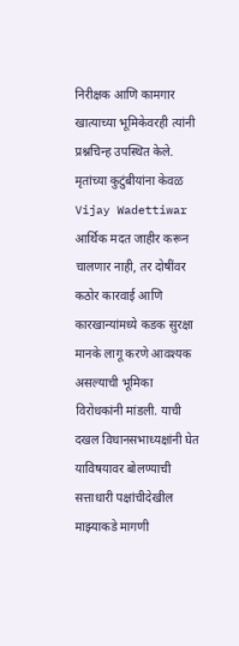निरीक्षक आणि कामगार खात्याच्या भूमिकेवरही त्यांनी प्रश्नचिन्ह उपस्थित केले.
मृतांच्या कुटुंबीयांना केवळ Vijay Wadettiwar आर्थिक मदत जाहीर करून चालणार नाही, तर दोषींवर कठोर कारवाई आणि कारखान्यांमध्ये कडक सुरक्षा मानके लागू करणे आवश्यक असल्याची भूमिका विरोधकांनी मांडली. याची दखल विधानसभाध्यक्षांनी घेत याविषयावर बोलण्याची सत्ताधारी पक्षांचीदेखील माझ्याकडे मागणी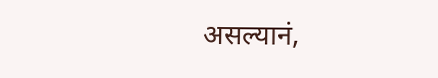असल्यानं,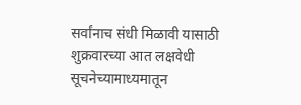सर्वांनाच संधी मिळावी यासाठी शुक्रवारच्या आत लक्षवेधी सूचनेच्यामाध्यमातून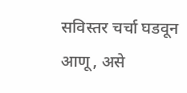सविस्तर चर्चा घडवून आणू, असे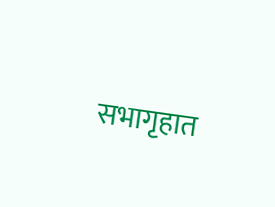सभागृहात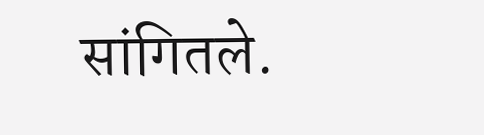सांगितले.